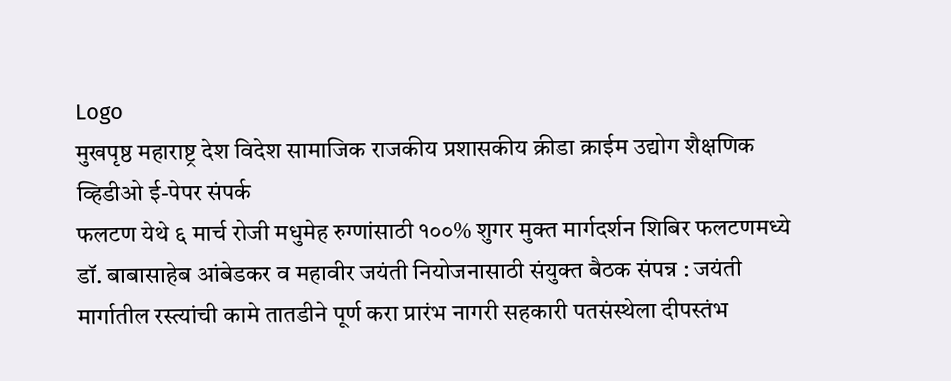Logo
मुखपृष्ठ महाराष्ट्र देश विदेश सामाजिक राजकीय प्रशासकीय क्रीडा क्राईम उद्योग शैक्षणिक व्हिडीओ ई-पेपर संपर्क
फलटण येथे ६ मार्च रोजी मधुमेह रुग्णांसाठी १००% शुगर मुक्त मार्गदर्शन शिबिर फलटणमध्ये डॉ. बाबासाहेब आंबेडकर व महावीर जयंती नियोजनासाठी संयुक्त बैठक संपन्न : जयंती मार्गातील रस्त्यांची कामे तातडीने पूर्ण करा प्रारंभ नागरी सहकारी पतसंस्थेला दीपस्तंभ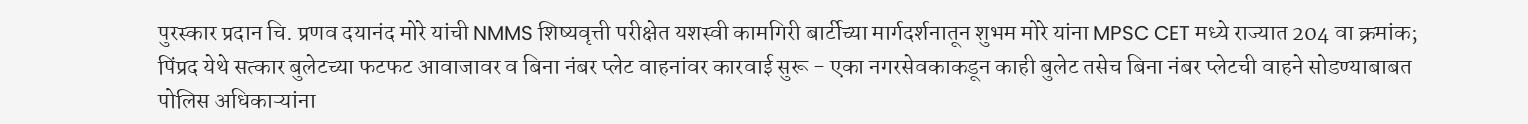पुरस्कार प्रदान चि. प्रणव दयानंद मोरे यांची NMMS शिष्यवृत्ती परीक्षेत यशस्वी कामगिरी बार्टीच्या मार्गदर्शनातून शुभम मोरे यांना MPSC CET मध्ये राज्यात 204 वा क्रमांक; पिंप्रद येथे सत्कार बुलेटच्या फटफट आवाजावर व बिना नंबर प्लेट वाहनांवर कारवाई सुरू - एका नगरसेवकाकडून काही बुलेट तसेच बिना नंबर प्लेटची वाहने सोडण्याबाबत पोलिस अधिकाऱ्यांना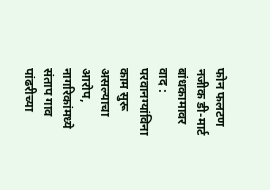फोन फलटण नजीक डी-मार्ट बांधकामावर वाद : परवानग्यांविना काम सुरू असल्याचा आरोप, नागरिकांमध्ये संताप गाव पांढरीच्या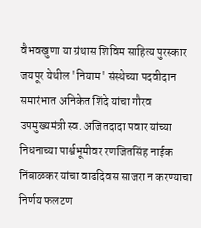वैभवखुणा या ग्रंथास शिविम साहित्य पुरस्कार जयपूर येथील 'नियाम' संस्थेच्या पदवीदान समारंभात अनिकेत शिंदे यांचा गौरव उपमुख्यमंत्री स्व. अजितदादा पवार यांच्या निधनाच्या पार्श्वभूमीवर रणजितसिंह नाईक निंबाळकर यांचा वाढदिवस साजरा न करण्याचा निर्णय फलटण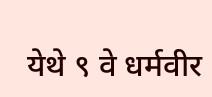येथे ९ वे धर्मवीर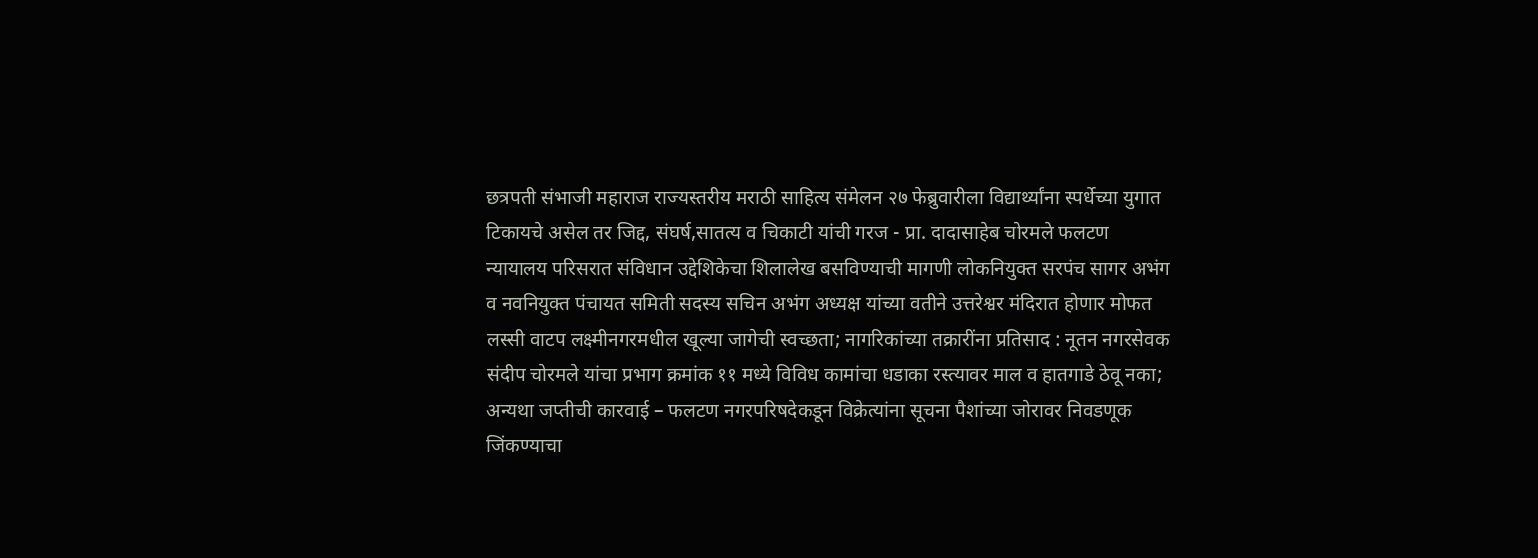छत्रपती संभाजी महाराज राज्यस्तरीय मराठी साहित्य संमेलन २७ फेब्रुवारीला विद्यार्थ्यांना स्पर्धेच्या युगात टिकायचे असेल तर जिद्द, संघर्ष,सातत्य व चिकाटी यांची गरज - प्रा. दादासाहेब चोरमले फलटण न्यायालय परिसरात संविधान उद्देशिकेचा शिलालेख बसविण्याची मागणी लोकनियुक्त सरपंच सागर अभंग व नवनियुक्त पंचायत समिती सदस्य सचिन अभंग अध्यक्ष यांच्या वतीने उत्तरेश्वर मंदिरात होणार मोफत लस्सी वाटप लक्ष्मीनगरमधील खूल्या जागेची स्वच्छता; नागरिकांच्या तक्रारींना प्रतिसाद : नूतन नगरसेवक संदीप चोरमले यांचा प्रभाग क्रमांक ११ मध्ये विविध कामांचा धडाका रस्त्यावर माल व हातगाडे ठेवू नका; अन्यथा जप्तीची कारवाई – फलटण नगरपरिषदेकडून विक्रेत्यांना सूचना पैशांच्या जोरावर निवडणूक जिंकण्याचा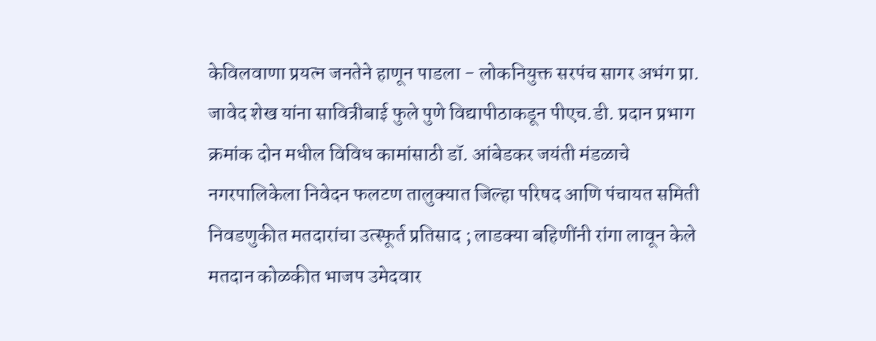केविलवाणा प्रयत्न जनतेने हाणून पाडला - लोकनियुक्त सरपंच सागर अभंग प्रा. जावेद शेख यांना सावित्रीबाई फुले पुणे विद्यापीठाकडून पीएच.डी. प्रदान प्रभाग क्रमांक दोन मधील विविध कामांसाठी डॉ. आंबेडकर जयंती मंडळाचे नगरपालिकेला निवेदन फलटण तालुक्यात जिल्हा परिषद आणि पंचायत समिती निवडणुकीत मतदारांचा उत्स्फूर्त प्रतिसाद ; लाडक्या बहिणींनी रांगा लावून केले मतदान कोळकीत भाजप उमेदवार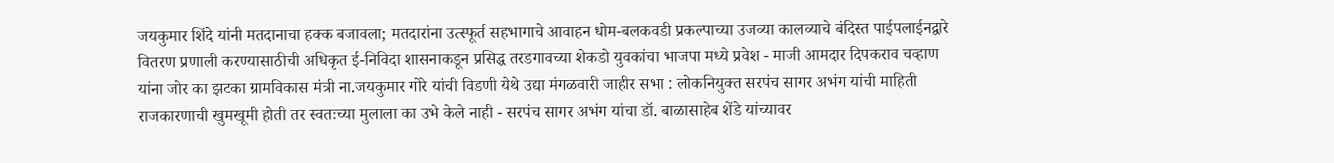जयकुमार शिंदे यांनी मतदानाचा हक्क बजावला; मतदारांना उत्स्फूर्त सहभागाचे आवाहन धोम-बलकवडी प्रकल्पाच्या उजव्या कालव्याचे बंदिस्त पाईपलाईनद्वारे वितरण प्रणाली करण्यासाठीची अधिकृत ई-निविदा शासनाकडून प्रसिद्ध तरडगावच्या शेकडो युवकांचा भाजपा मध्ये प्रवेश - माजी आमदार दिपकराव चव्हाण यांना जोर का झटका ग्रामविकास मंत्री ना.जयकुमार गोरे यांची विडणी येथे उद्या मंगळवारी जाहीर सभा : लोकनियुक्त सरपंच सागर अभंग यांची माहिती राजकारणाची खुमखूमी होती तर स्वतःच्या मुलाला का उभे केले नाही - सरपंच सागर अभंग यांचा डॉ. बाळासाहेब शेंडे यांच्यावर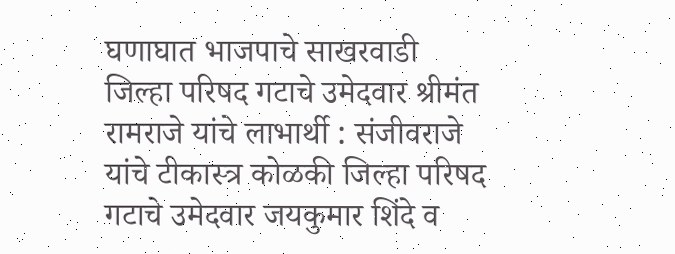घणाघात भाजपाचे साखरवाडी जिल्हा परिषद गटाचे उमेदवार श्रीमंत रामराजे यांचे लाभार्थी : संजीवराजे यांचे टीकास्त्र कोळकी जिल्हा परिषद गटाचे उमेदवार जयकुमार शिंदे व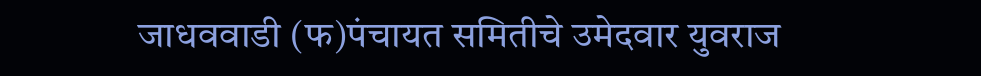जाधववाडी (फ)पंचायत समितीचे उमेदवार युवराज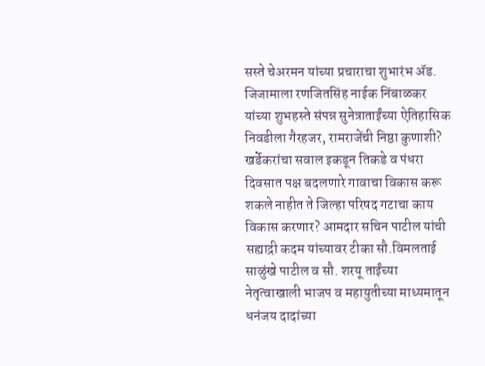सस्ते चेअरमन यांच्या प्रचाराचा शुभारंभ ॲड. जिजामाला रणजितसिंह नाईक निंबाळकर यांच्या शुभहस्ते संपन्न सुनेत्राताईंच्या ऐतिहासिक निवडीला गैरहजर, रामराजेंची निष्ठा कुणाशी? खर्डेकरांचा सवाल इकडून तिकडे व पंधरा दिवसात पक्ष बदलणारे गावाचा विकास करू शकले नाहीत ते जिल्हा परिषद गटाचा काय विकास करणार? आमदार सचिन पाटील यांची सह्याद्री कदम यांच्यावर टीका सौ.विमलताई साळुंखे पाटील व सौ. शरयू ताईंच्या नेतृत्वाखाली भाजप व महायुतीच्या माध्यमातून धनंजय दादांच्या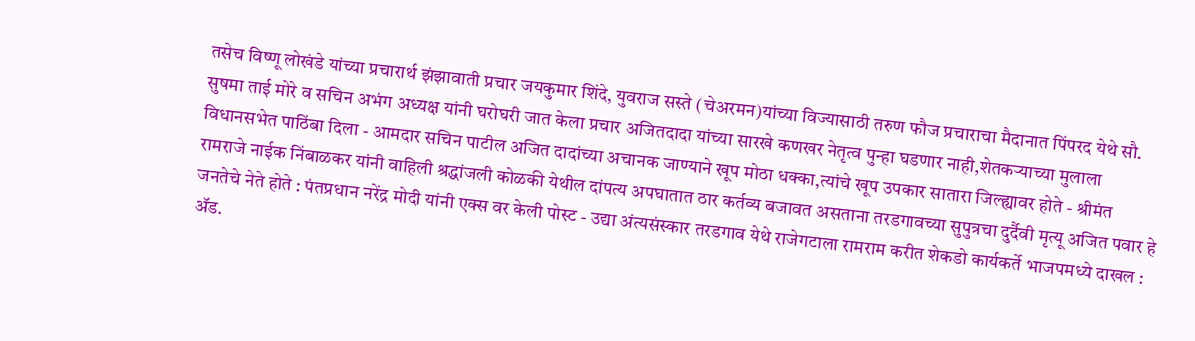तसेच विष्णू लोखंडे यांच्या प्रचारार्थ झंझावाती प्रचार जयकुमार शिंदे, युवराज सस्ते (चेअरमन)यांच्या विज्यासाठी तरुण फौज प्रचाराचा मैदानात पिंपरद येथे सौ. सुषमा ताई मोरे व सचिन अभंग अध्यक्ष यांनी घरोघरी जात केला प्रचार अजितदादा यांच्या सारखे कणखर नेतृत्व पुन्हा घडणार नाही,शेतकऱ्याच्या मुलाला विधानसभेत पाठिंबा दिला - आमदार सचिन पाटील अजित दादांच्या अचानक जाण्याने खूप मोठा धक्का,त्यांचे खूप उपकार सातारा जिल्ह्यावर होते - श्रीमंत रामराजे नाईक निंबाळकर यांनी वाहिली श्रद्धांजली कोळकी येथील दांपत्य अपघातात ठार कर्तव्य बजावत असताना तरडगावच्या सुपुत्रचा दुर्दैवी मृत्यू अजित पवार हे जनतेचे नेते होते : पंतप्रधान नरेंद्र मोदी यांनी एक्स वर केली पोस्ट - उद्या अंत्यसंस्कार तरडगाव येथे राजेगटाला रामराम करीत शेकडो कार्यकर्ते भाजपमध्ये दाखल : ॲड.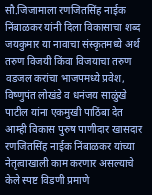सौ.जिजामाला रणजितसिंह नाईक निंबाळकर यांनी दिला विकासाचा शब्द जयकुमार या नावाचा संस्कृतमध्ये अर्थ तरुण विजयी किंवा विजयाचा तरुण वडजल करांचा भाजपमध्ये प्रवेश, विष्णुपंत लोखंडे व धनंजय साळुंखे पाटील यांना एकमुखी पाठिंबा देत आम्ही विकास पुरुष पाणीदार खासदार रणजितसिंह नाईक निंबाळकर यांच्या नेतृत्वाखाली काम करणार असल्याचे केले स्पष्ट विडणी प्रमाणे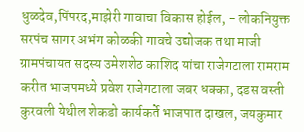धुळदेव,पिंपरद,माझेरी गावाचा विकास होईल, - लोकनियुक्त सरपंच सागर अभंग कोळकी गावचे उद्योजक तथा माजी ग्रामपंचायत सदस्य उमेशशेठ काशिद यांचा राजेगटाला रामराम करीत भाजपमध्ये प्रवेश राजेगटाला जबर धक्का, दडस वस्ती कुरवली येथील शेकडो कार्यकर्ते भाजपात दाखल, जयकुमार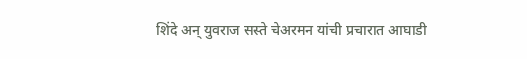शिंदे अन् युवराज सस्ते चेअरमन यांची प्रचारात आघाडी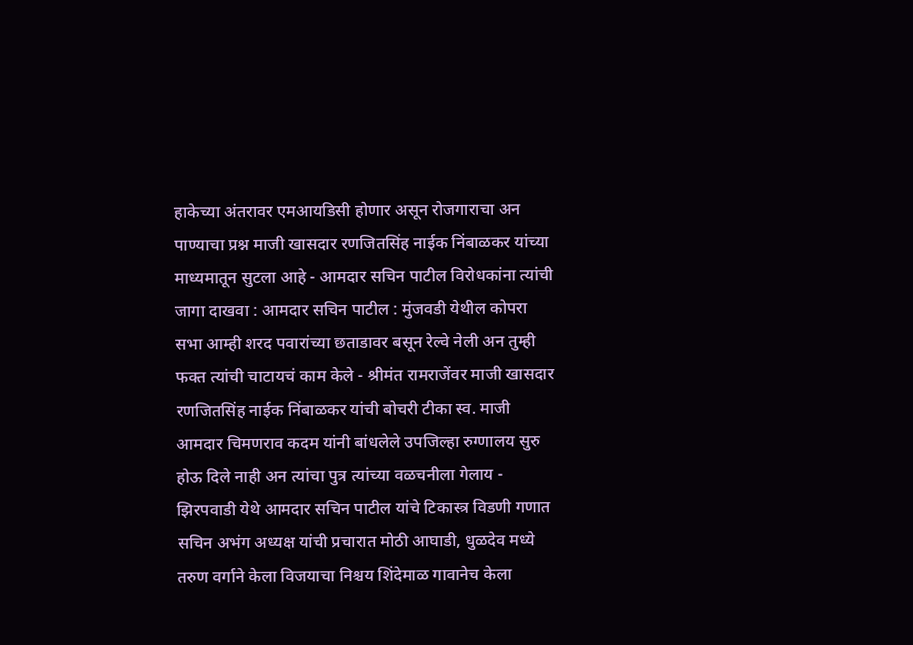हाकेच्या अंतरावर एमआयडिसी होणार असून रोजगाराचा अन पाण्याचा प्रश्न माजी खासदार रणजितसिंह नाईक निंबाळकर यांच्या माध्यमातून सुटला आहे - आमदार सचिन पाटील विरोधकांना त्यांची जागा दाखवा : आमदार सचिन पाटील : मुंजवडी येथील कोपरा सभा आम्ही शरद पवारांच्या छताडावर बसून रेल्वे नेली अन तुम्ही फक्त त्यांची चाटायचं काम केले - श्रीमंत रामराजेंवर माजी खासदार रणजितसिंह नाईक निंबाळकर यांची बोचरी टीका स्व. माजी आमदार चिमणराव कदम यांनी बांधलेले उपजिल्हा रुग्णालय सुरु होऊ दिले नाही अन त्यांचा पुत्र त्यांच्या वळचनीला गेलाय - झिरपवाडी येथे आमदार सचिन पाटील यांचे टिकास्त्र विडणी गणात सचिन अभंग अध्यक्ष यांची प्रचारात मोठी आघाडी, धुळदेव मध्ये तरुण वर्गाने केला विजयाचा निश्चय शिंदेमाळ गावानेच केला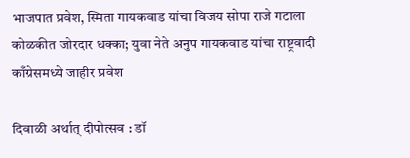भाजपात प्रवेश, स्मिता गायकवाड यांचा विजय सोपा राजे गटाला कोळकीत जोरदार धक्का; युवा नेते अनुप गायकवाड यांचा राष्ट्रवादी काँग्रेसमध्ये जाहीर प्रवेश

दिवाळी अर्थात् दीपोत्सव : डॉ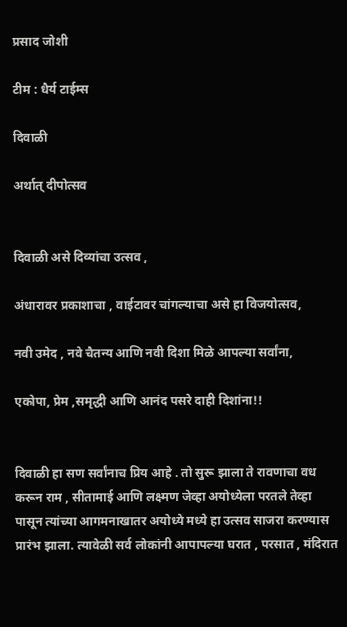प्रसाद जोशी

टीम : धैर्य टाईम्स

दिवाळी

अर्थात् दीपोत्सव


दिवाळी असे दिव्यांचा उत्सव ,

अंधारावर प्रकाशाचा , वाईटावर चांगल्याचा असे हा विजयोत्सव,

नवी उमेद , नवे चैतन्य आणि नवी दिशा मिळे आपल्या सर्वांना,

एकोपा, प्रेम ,समृद्धी आणि आनंद पसरे दाही दिशांना!!


दिवाळी हा सण सर्वांनाच प्रिय आहे . तो सुरू झाला ते रावणाचा वध करून राम , सीतामाई आणि लक्ष्मण जेव्हा अयोध्येला परतले तेव्हा पासून त्यांच्या आगमनाखातर अयोध्ये मध्ये हा उत्सव साजरा करण्यास प्रारंभ झाला. त्यावेळी सर्व लोकांनी आपापल्या घरात , परसात , मंदिरात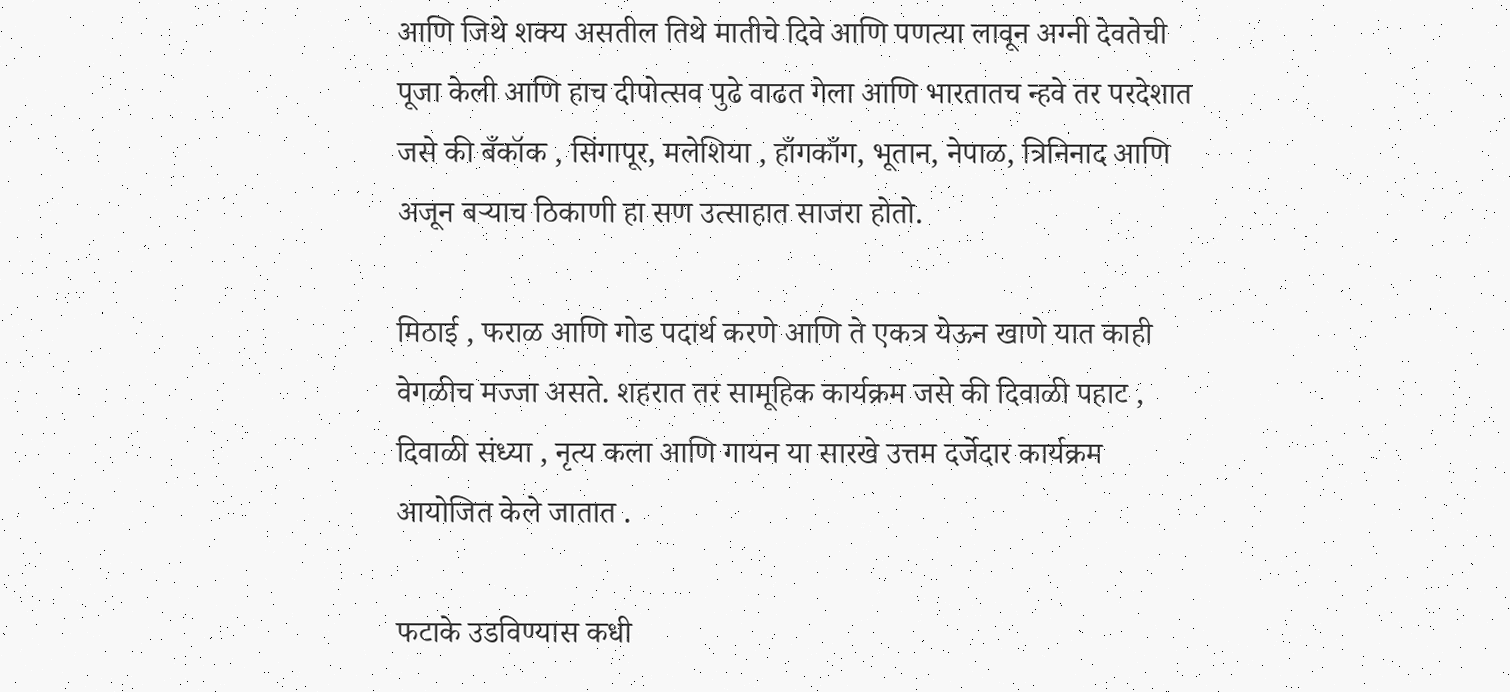आणि जिथे शक्य असतील तिथे मातीचे दिवे आणि पणत्या लावून अग्नी देवतेची पूजा केली आणि हाच दीपोत्सव पुढे वाढत गेला आणि भारतातच न्हवे तर परदेशात जसे की बँकॉक , सिंगापूर, मलेशिया , हाँगकाँग, भूतान, नेपाळ, त्रिनिनाद आणि अजून बऱ्याच ठिकाणी हा सण उत्साहात साजरा होतो.

मिठाई , फराळ आणि गोड पदार्थ करणे आणि ते एकत्र येऊन खाणे यात काही वेगळीच मज्जा असते. शहरात तर सामूहिक कार्यक्रम जसे की दिवाळी पहाट , दिवाळी संध्या , नृत्य कला आणि गायन या सारखे उत्तम दर्जेदार कार्यक्रम  आयोजित केले जातात .

फटाके उडविण्यास कधी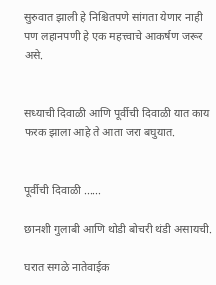सुरुवात झाली हे निश्चितपणे सांगता येणार नाही पण लहानपणी हे एक महत्त्वाचे आकर्षण जरूर असे.


सध्याची दिवाळी आणि पूर्वीची दिवाळी यात काय फरक झाला आहे ते आता जरा बघुयात.


पूर्वीची दिवाळी ......

छानशी गुलाबी आणि थोडी बोचरी थंडी असायची.

घरात सगळे नातेवाईक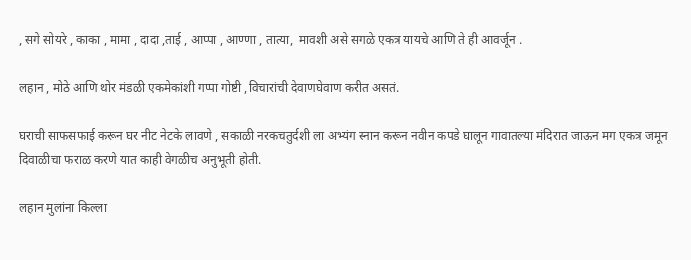, सगे सोयरे , काका , मामा , दादा ,ताई , आप्पा , आण्णा , तात्या,  मावशी असे सगळे एकत्र यायचे आणि ते ही आवर्जून .

लहान , मोठे आणि थोर मंडळी एकमेकांशी गप्पा गोष्टी ,विचारांची देवाणघेवाण करीत असतं.

घराची साफसफाई करून घर नीट नेटके लावणे , सकाळी नरकचतुर्दशी ला अभ्यंग स्नान करून नवीन कपडे घालून गावातल्या मंदिरात जाऊन मग एकत्र जमून दिवाळीचा फराळ करणे यात काही वेगळीच अनुभूती होती.

लहान मुलांना किल्ला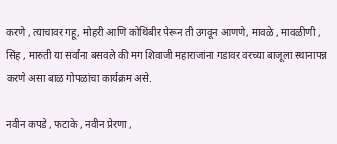करणे , त्याचावर गहू, मोहरी आणि कोथिंबीर पेरून ती उगवून आणणे, मावळे , मावळीणी , सिंह , मारुती या सर्वांना बसवले की मग शिवाजी महाराजांना गडावर वरच्या बाजूला स्थानापन्न करणे असा बाळ गोपळांचा कार्यक्रम असे.

नवीन कपडे , फटाके , नवीन प्रेरणा ,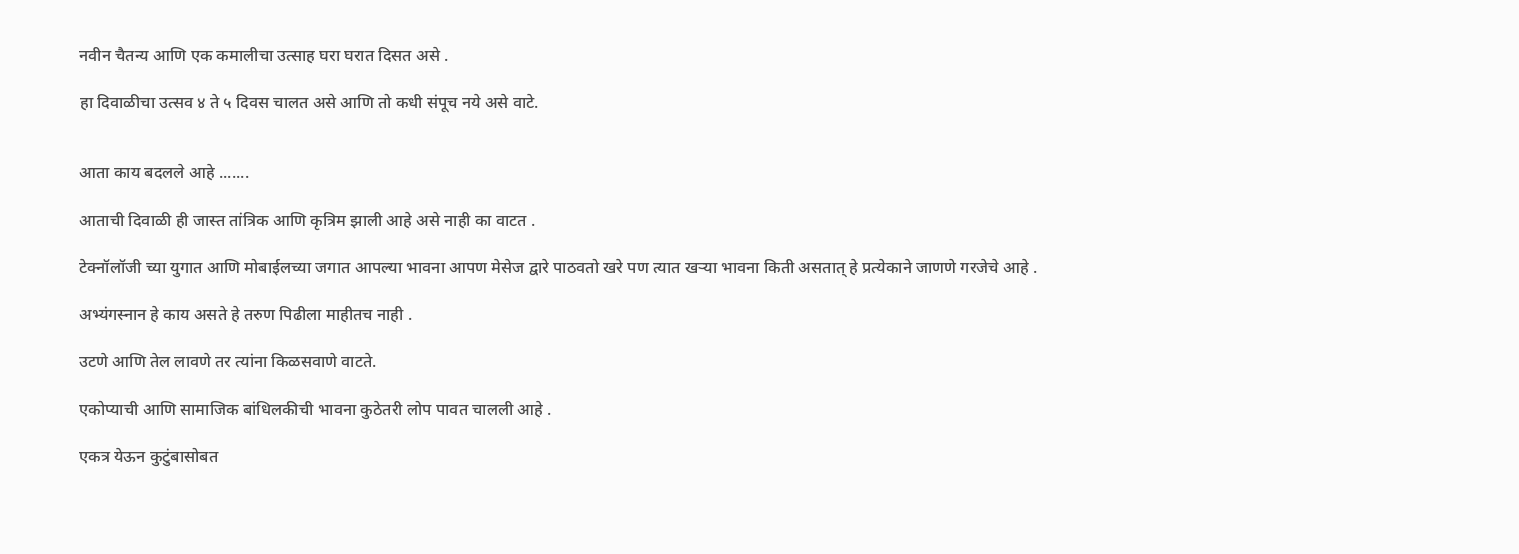नवीन चैतन्य आणि एक कमालीचा उत्साह घरा घरात दिसत असे .

हा दिवाळीचा उत्सव ४ ते ५ दिवस चालत असे आणि तो कधी संपूच नये असे वाटे.


आता काय बदलले आहे .......

आताची दिवाळी ही जास्त तांत्रिक आणि कृत्रिम झाली आहे असे नाही का वाटत .

टेक्नॉलॉजी च्या युगात आणि मोबाईलच्या जगात आपल्या भावना आपण मेसेज द्वारे पाठवतो खरे पण त्यात खऱ्या भावना किती असतात् हे प्रत्येकाने जाणणे गरजेचे आहे .

अभ्यंगस्नान हे काय असते हे तरुण पिढीला माहीतच नाही .

उटणे आणि तेल लावणे तर त्यांना किळसवाणे वाटते.

एकोप्याची आणि सामाजिक बांधिलकीची भावना कुठेतरी लोप पावत चालली आहे .

एकत्र येऊन कुटुंबासोबत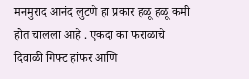मनमुराद आनंद लुटणे हा प्रकार हळू हळू कमी होत चालला आहे . एकदा का फराळाचे दिवाळी गिफ्ट हांफर आणि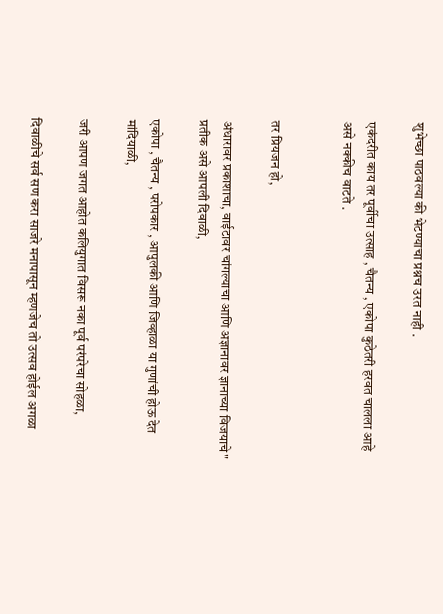शुभेच्छा पाठवल्या की भेटण्याचा प्रश्नच उरत नाही .

एकंदरीत काय तर पूर्वीचा उत्साह , चैतन्य , एकोपा कुठेतरी हरवत चालला आहे असे नक्कीच वाटते .


तर प्रियजन हो,

अंधारावर प्रकाशाचा, वाईटावर चांगल्याचा आणि अज्ञानावर ज्ञानाच्या विजयाचे" प्रतीक असे आपली दिवाळी,

एकोपा , चैतन्य , परोपकार , आपुलकी आणि जिव्हाळा या गुणांची होऊ देत मांदियाळी,

जरी आपण जगत आहोत कलियुगात विसरू नका पूर्व परंपरेचा सोहळा,

दिवाळीचे सर्व सण करा साजरे मनापासून म्हणजेच तो उत्सव होईल अगळा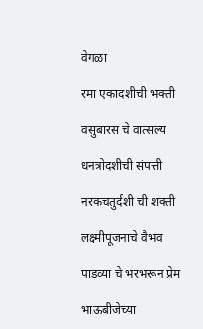वेगळा

रमा एकादशीची भक्ती

वसुबारस चे वात्सल्य

धनत्रोदशीची संपत्ती

नरकचतुर्दशी ची शक्ती

लक्ष्मीपूजनाचे वैभव

पाडव्या चे भरभरून प्रेम

भाऊबीजेच्या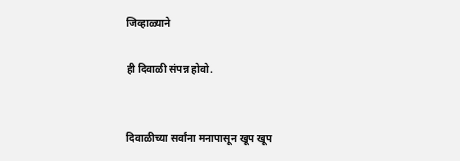जिव्हाळ्याने

ही दिवाळी संपन्न होवो.


दिवाळीच्या सर्वांना मनापासून खूप खूप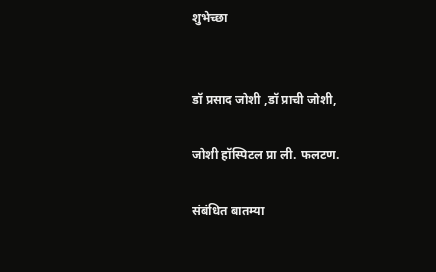शुभेच्छा


डॉ प्रसाद जोशी ,डॉ प्राची जोशी,

जोशी हॉस्पिटल प्रा ली. फलटण.

संबंधित बातम्या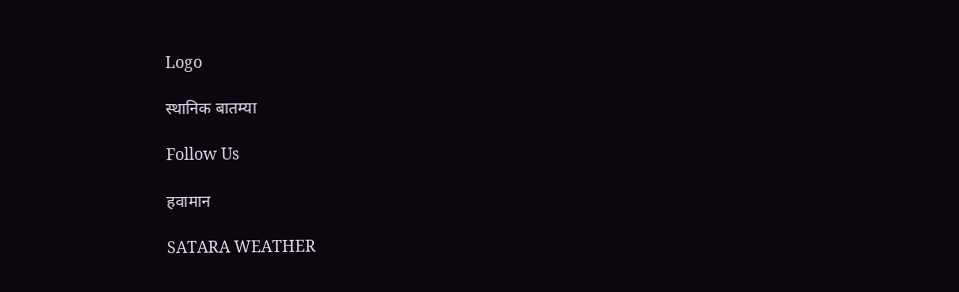Logo

स्थानिक बातम्या

Follow Us

हवामान

SATARA WEATHER